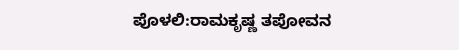ಪೊಳಲಿ:ರಾಮಕೃಷ್ಣ ತಪೋವನ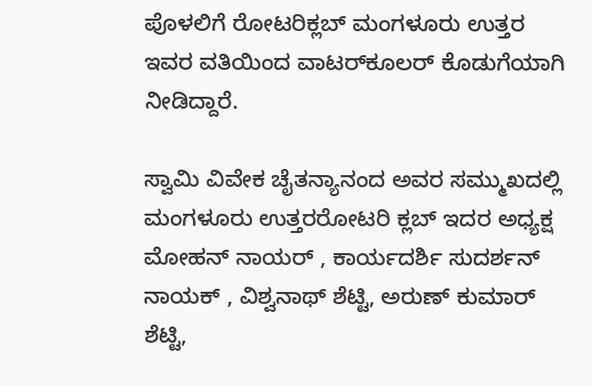ಪೊಳಲಿಗೆ ರೋಟರಿಕ್ಲಬ್ ಮಂಗಳೂರು ಉತ್ತರ ಇವರ ವತಿಯಿಂದ ವಾಟರ್‌ಕೂಲರ್ ಕೊಡುಗೆಯಾಗಿ ನೀಡಿದ್ದಾರೆ.

ಸ್ವಾಮಿ ವಿವೇಕ ಚೈತನ್ಯಾನಂದ ಅವರ ಸಮ್ಮುಖದಲ್ಲಿ ಮಂಗಳೂರು ಉತ್ತರರೋಟರಿ ಕ್ಲಬ್ ಇದರ ಅಧ್ಯಕ್ಷ ಮೋಹನ್ ನಾಯರ್ , ಕಾರ್ಯದರ್ಶಿ ಸುದರ್ಶನ್ ನಾಯಕ್ , ವಿಶ್ವನಾಥ್ ಶೆಟ್ಟಿ, ಅರುಣ್ ಕುಮಾರ್ ಶೆಟ್ಟಿ,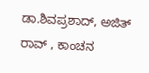ಡಾ.ಶಿವಪ್ರಶಾದ್, ಅಜಿತ್ ರಾವ್ , ಕಾಂಚನ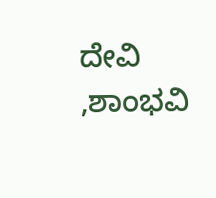ದೇವಿ ,ಶಾಂಭವಿ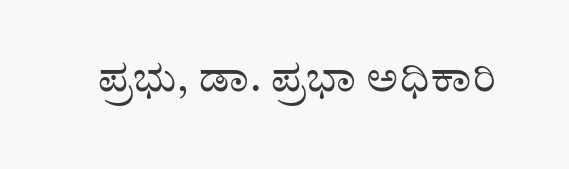ಪ್ರಭು, ಡಾ. ಪ್ರಭಾ ಅಧಿಕಾರಿ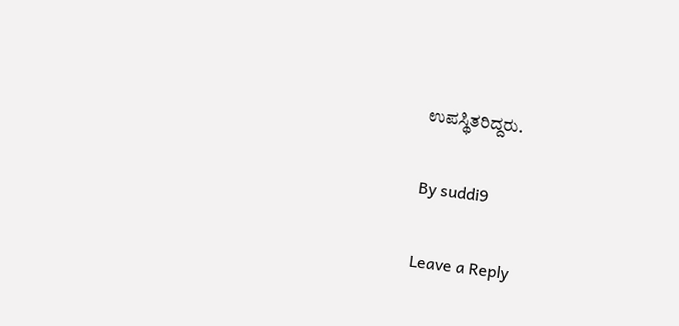ಉಪಸ್ಥಿತರಿದ್ದರು.

By suddi9

Leave a Reply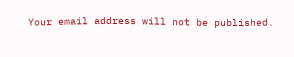Your email address will not be published.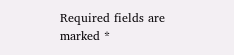Required fields are marked *